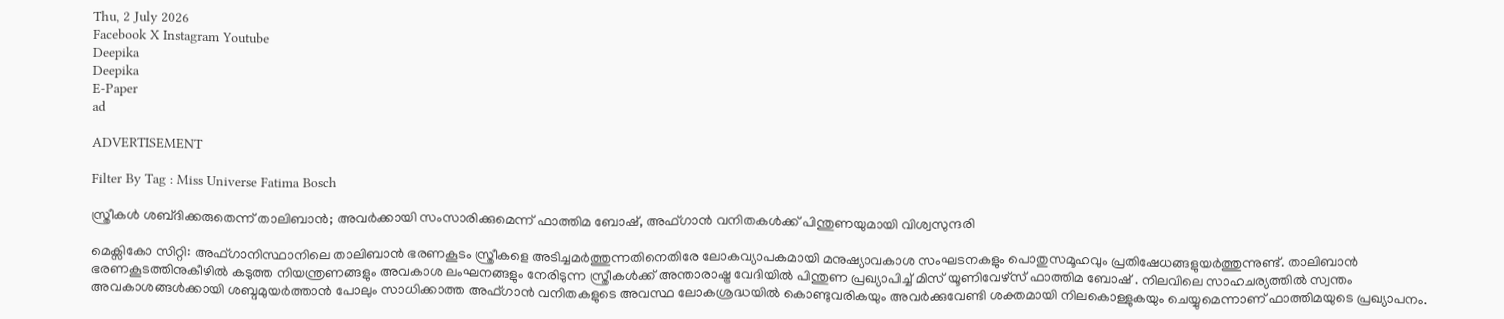Thu, 2 July 2026
Facebook X Instagram Youtube
Deepika
Deepika
E-Paper
ad

ADVERTISEMENT

Filter By Tag : Miss Universe Fatima Bosch

സ്ത്രീകൾ ശബ്‌ദിക്കരുതെന്ന് താലിബാൻ; അവർക്കായി സംസാരിക്കുമെന്ന് ഫാത്തിമ ബോഷ്, അഫ്ഗാൻ വനിതകൾക്ക് പിന്തുണയുമായി വിശ്വസുന്ദരി

മെക്സികോ സിറ്റി: അഫ്ഗാനിസ്ഥാനിലെ താലിബാൻ ഭരണകൂടം സ്ത്രീകളെ അടിച്ചമർത്തുന്നതിനെതിരേ ലോകവ്യാപകമായി മനുഷ്യാവകാശ സംഘടനകളും പൊതുസമൂഹവും പ്രതിഷേധങ്ങളുയർത്തുന്നുണ്ട്. താലിബാൻ ഭരണകൂടത്തിനുകീഴിൽ കടുത്ത നിയന്ത്രണങ്ങളും അവകാശ ലംഘനങ്ങളും നേരിടുന്ന സ്ത്രീകൾക്ക് അന്താരാഷ്ട്ര വേദിയിൽ പിന്തുണ പ്രഖ്യാപിച്ച് മിസ് യൂണിവേഴ്സ് ഫാത്തിമ ബോഷ് . നിലവിലെ സാഹചര്യത്തിൽ സ്വന്തം അവകാശങ്ങൾക്കായി ശബ്ദമുയർത്താൻ പോലും സാധിക്കാത്ത അഫ്ഗാൻ വനിതകളുടെ അവസ്ഥ ലോകശ്രദ്ധയിൽ കൊണ്ടുവരികയും അവർക്കുവേണ്ടി ശക്തമായി നിലകൊള്ളുകയും ചെയ്യുമെന്നാണ് ഫാത്തിമയുടെ പ്രഖ്യാപനം.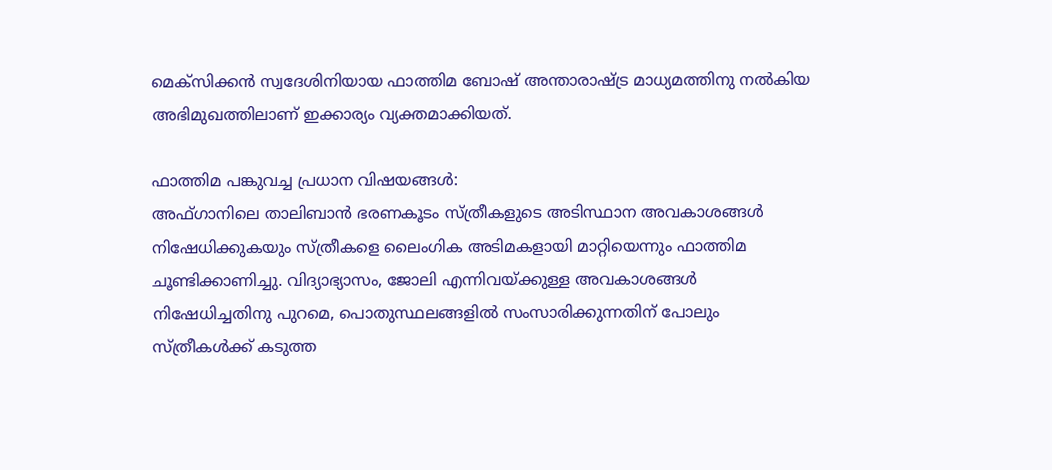മെക്സിക്കൻ സ്വദേശിനിയായ ഫാത്തിമ ബോഷ് അന്താരാഷ്‌ട്ര മാധ്യമത്തിനു നൽകിയ അഭിമുഖത്തിലാണ് ഇക്കാര്യം വ്യക്തമാക്കിയത്.

ഫാത്തിമ പങ്കുവച്ച പ്രധാന വിഷയങ്ങൾ:
അഫ്ഗാനിലെ താലിബാൻ ഭരണകൂടം സ്ത്രീകളുടെ അടിസ്ഥാന അവകാശങ്ങൾ നിഷേധിക്കുകയും സ്ത്രീകളെ ലൈംഗിക അടിമകളായി മാറ്റിയെന്നും ഫാത്തിമ ചൂണ്ടിക്കാണിച്ചു. വിദ്യാഭ്യാസം, ജോലി എന്നിവയ്ക്കുള്ള അവകാശങ്ങൾ നിഷേധിച്ചതിനു പുറമെ, പൊതുസ്ഥലങ്ങളിൽ സംസാരിക്കുന്നതിന് പോലും സ്ത്രീകൾക്ക് കടുത്ത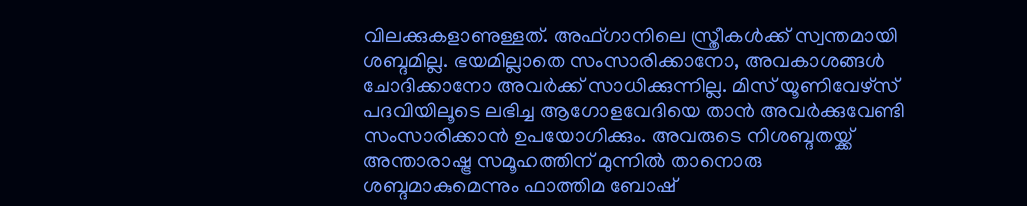വിലക്കുകളാണുള്ളത്. അഫ്ഗാനിലെ സ്ത്രീകൾക്ക് സ്വന്തമായി ശബ്ദമില്ല. ഭയമില്ലാതെ സംസാരിക്കാനോ, അവകാശങ്ങൾ ചോദിക്കാനോ അവർക്ക് സാധിക്കുന്നില്ല. മിസ് യൂണിവേഴ്സ് പദവിയിലൂടെ ലഭിച്ച ആഗോളവേദിയെ താൻ അവർക്കുവേണ്ടി സംസാരിക്കാൻ ഉപയോഗിക്കും. അവരുടെ നിശബ്ദതയ്ക്ക് അന്താരാഷ്ട്ര സമൂഹത്തിന് മുന്നിൽ താനൊരു ശബ്ദമാകുമെന്നും ഫാത്തിമ ബോഷ്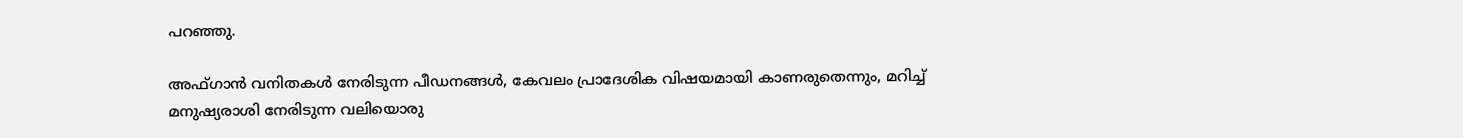പറഞ്ഞു.

അഫ്ഗാൻ വനിതകൾ നേരിടുന്ന പീഡനങ്ങൾ, കേവലം പ്രാദേശിക വിഷയമായി കാണരുതെന്നും, മറിച്ച് മനുഷ്യരാശി നേരിടുന്ന വലിയൊരു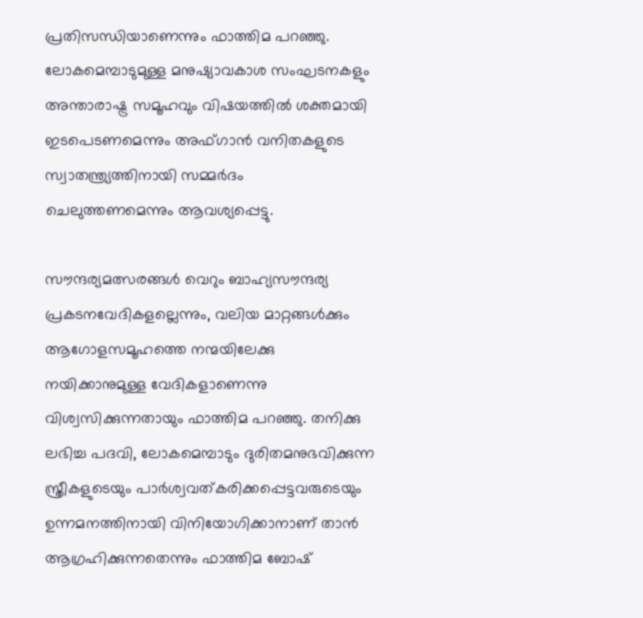പ്രതിസന്ധിയാണെന്നും ഫാത്തിമ പറഞ്ഞു. ലോകമെമ്പാടുമുള്ള മനുഷ്യാവകാശ സംഘടനകളും അന്താരാഷ്ട്ര സമൂഹവും വിഷയത്തിൽ ശക്തമായി ഇടപെടണമെന്നും അഫ്ഗാൻ വനിതകളുടെ സ്വാതന്ത്ര്യത്തിനായി സമ്മർദം ചെലുത്തണമെന്നും ആവശ്യപ്പെട്ടു.

സൗന്ദര്യമത്സരങ്ങൾ വെറും ബാഹ്യസൗന്ദര്യ പ്രകടനവേദികളല്ലെന്നും, വലിയ മാറ്റങ്ങൾക്കും ആഗോളസമൂഹത്തെ നന്മയിലേക്കു നയിക്കാനുമുള്ള വേദികളാണെന്നു വിശ്വസിക്കുന്നതായും ഫാത്തിമ പറഞ്ഞു. തനിക്കു ലഭിച്ച പദവി, ലോകമെമ്പാടും ദുരിതമനുഭവിക്കുന്ന സ്ത്രീകളുടെയും പാർശ്വവത്കരിക്കപ്പെട്ടവരുടെയും ഉന്നമനത്തിനായി വിനിയോഗിക്കാനാണ് താൻ ആഗ്രഹിക്കുന്നതെന്നും ഫാത്തിമ ബോഷ്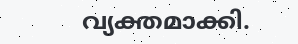വ്യക്തമാക്കി.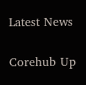Latest News

Corehub Up